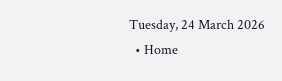Tuesday, 24 March 2026
  • Home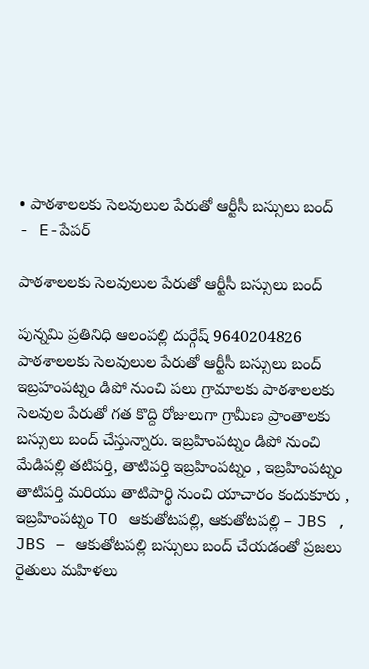• పాఠశాలలకు సెలవులుల పేరుతో ఆర్టీసీ బస్సులు బంద్
- E-పేపర్

పాఠశాలలకు సెలవులుల పేరుతో ఆర్టీసీ బస్సులు బంద్

పున్నమి ప్రతినిధి ఆలంపల్లి దుర్గేష్ 9640204826 పాఠశాలలకు సెలవులుల పేరుతో ఆర్టీసీ బస్సులు బంద్ ఇబ్రహంపట్నం డిపో నుంచి పలు గ్రామాలకు పాఠశాలలకు సెలవుల పేరుతో గత కొద్ది రోజులుగా గ్రామీణ ప్రాంతాలకు బస్సులు బంద్ చేస్తున్నారు. ఇబ్రహింపట్నం డిపో నుంచి మేడిపల్లి తటిపర్తి, తాటిపర్తి ఇబ్రహింపట్నం , ఇబ్రహింపట్నం తాటిపర్తి మరియు తాటిపార్థి నుంచి యాచారం కందుకూరు , ఇబ్రహింపట్నం TO ఆకుతోటపల్లి, ఆకుతోటపల్లి – JBS , JBS – ఆకుతోటపల్లి బస్సులు బంద్ చేయడంతో ప్రజలు రైతులు మహిళలు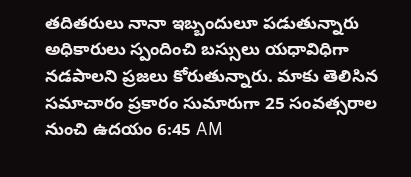తదితరులు నానా ఇబ్బందులూ పడుతున్నారు అధికారులు స్పందించి బస్సులు యధావిధిగా నడపాలని ప్రజలు కోరుతున్నారు. మాకు తెలిసిన సమాచారం ప్రకారం సుమారుగా 25 సంవత్సరాల నుంచి ఉదయం 6:45 AM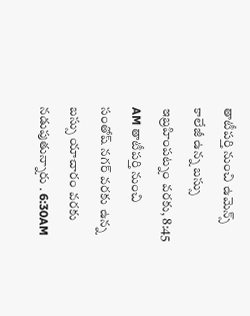తాటీపర్తి నుంచి ఉమెన్స్ కాలేజీ ఉన్న బస్సు ఇబ్రహింపట్నం వరకు, 8:45 AM తాటీపర్తి నుంచి సంతోష్ నగర్ వరకు ఉన్న బస్సు యాచారం వరకు నడుపుతున్నారు . 6:30AM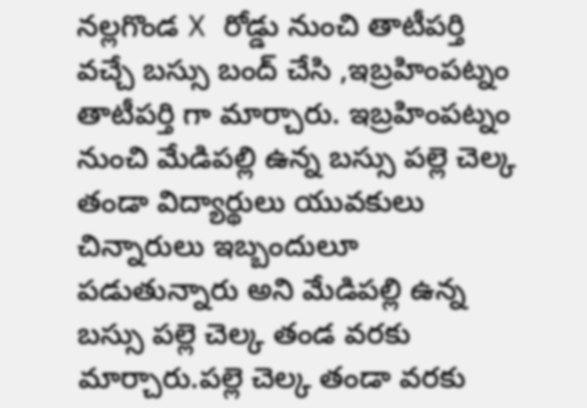నల్లగొండ X రోడ్డు నుంచి తాటీపర్తి వచ్చే బస్సు బంద్ చేసి ,ఇబ్రహింపట్నం తాటీపర్తి గా మార్చారు. ఇబ్రహింపట్నం నుంచి మేడిపల్లి ఉన్న బస్సు పల్లె చెల్క తండా విద్యార్థులు యువకులు చిన్నారులు ఇబ్బందులూ పడుతున్నారు అని మేడిపల్లి ఉన్న బస్సు పల్లె చెల్క తండ వరకు మార్చారు.పల్లె చెల్క తండా వరకు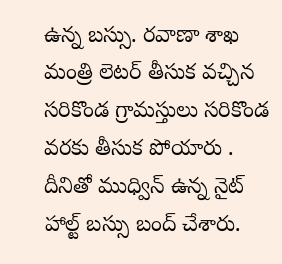ఉన్న బస్సు. రవాణా శాఖ మంత్రి లెటర్ తీసుక వచ్చిన సరికొండ గ్రామస్తులు సరికొండ వరకు తీసుక పోయారు . దీనితో ముధ్విన్ ఉన్న నైట్ హాల్ట్ బస్సు బంద్ చేశారు.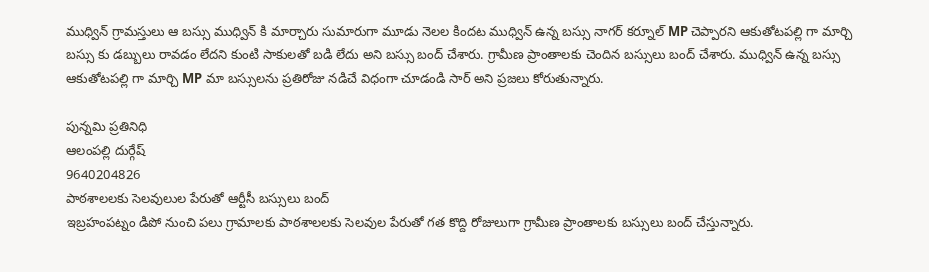ముధ్విన్ గ్రామస్తులు ఆ బస్సు ముధ్విన్ కి మార్చారు సుమారుగా మూడు నెలల కిందట ముధ్విన్ ఉన్న బస్సు నాగర్ కర్నూల్ MP చెప్పారని ఆకుతోటపల్లి గా మార్చి బస్సు కు డబ్బులు రావడం లేదని కుంటి సాకులతో బడి లేదు అని బస్సు బంద్ చేశారు. గ్రామీణ ప్రాంతాలకు చెందిన బస్సులు బంద్ చేశారు. ముధ్విన్ ఉన్న బస్సు ఆకుతోటపల్లి గా మార్చి MP మా బస్సులను ప్రతిరోజు నడిచే విధంగా చూడండి సార్ అని ప్రజలు కోరుతున్నారు.

పున్నమి ప్రతినిధి
ఆలంపల్లి దుర్గేష్
9640204826
పాఠశాలలకు సెలవులుల పేరుతో ఆర్టీసీ బస్సులు బంద్
ఇబ్రహంపట్నం డిపో నుంచి పలు గ్రామాలకు పాఠశాలలకు సెలవుల పేరుతో గత కొద్ది రోజులుగా గ్రామీణ ప్రాంతాలకు బస్సులు బంద్ చేస్తున్నారు.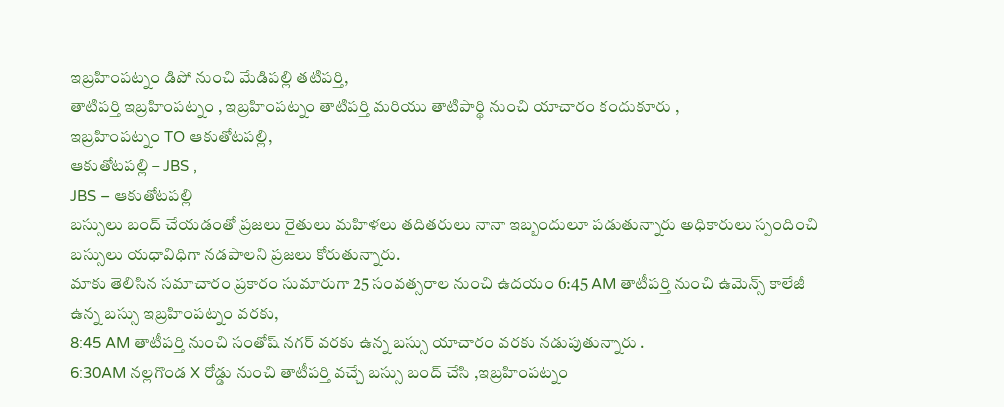ఇబ్రహింపట్నం డిపో నుంచి మేడిపల్లి తటిపర్తి,
తాటిపర్తి ఇబ్రహింపట్నం , ఇబ్రహింపట్నం తాటిపర్తి మరియు తాటిపార్థి నుంచి యాచారం కందుకూరు ,
ఇబ్రహింపట్నం TO ఆకుతోటపల్లి,
ఆకుతోటపల్లి – JBS ,
JBS – ఆకుతోటపల్లి
బస్సులు బంద్ చేయడంతో ప్రజలు రైతులు మహిళలు తదితరులు నానా ఇబ్బందులూ పడుతున్నారు అధికారులు స్పందించి బస్సులు యధావిధిగా నడపాలని ప్రజలు కోరుతున్నారు.
మాకు తెలిసిన సమాచారం ప్రకారం సుమారుగా 25 సంవత్సరాల నుంచి ఉదయం 6:45 AM తాటీపర్తి నుంచి ఉమెన్స్ కాలేజీ ఉన్న బస్సు ఇబ్రహింపట్నం వరకు,
8:45 AM తాటీపర్తి నుంచి సంతోష్ నగర్ వరకు ఉన్న బస్సు యాచారం వరకు నడుపుతున్నారు .
6:30AM నల్లగొండ X రోడ్డు నుంచి తాటీపర్తి వచ్చే బస్సు బంద్ చేసి ,ఇబ్రహింపట్నం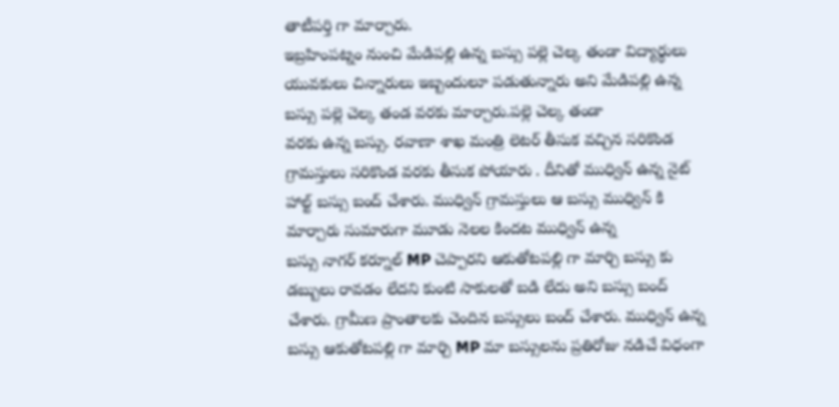తాటీపర్తి గా మార్చారు.
ఇబ్రహింపట్నం నుంచి మేడిపల్లి ఉన్న బస్సు పల్లె చెల్క తండా విద్యార్థులు యువకులు చిన్నారులు ఇబ్బందులూ పడుతున్నారు అని మేడిపల్లి ఉన్న బస్సు పల్లె చెల్క తండ వరకు మార్చారు.పల్లె చెల్క తండా
వరకు ఉన్న బస్సు. రవాణా శాఖ మంత్రి లెటర్ తీసుక వచ్చిన సరికొండ గ్రామస్తులు సరికొండ వరకు తీసుక పోయారు . దీనితో ముధ్విన్ ఉన్న నైట్ హాల్ట్ బస్సు బంద్ చేశారు. ముధ్విన్ గ్రామస్తులు ఆ బస్సు ముధ్విన్ కి మార్చారు సుమారుగా మూడు నెలల కిందట ముధ్విన్ ఉన్న
బస్సు నాగర్ కర్నూల్ MP చెప్పారని ఆకుతోటపల్లి గా మార్చి బస్సు కు డబ్బులు రావడం లేదని కుంటి సాకులతో బడి లేదు అని బస్సు బంద్ చేశారు. గ్రామీణ ప్రాంతాలకు చెందిన బస్సులు బంద్ చేశారు. ముధ్విన్ ఉన్న బస్సు ఆకుతోటపల్లి గా మార్చి MP మా బస్సులను ప్రతిరోజు నడిచే విధంగా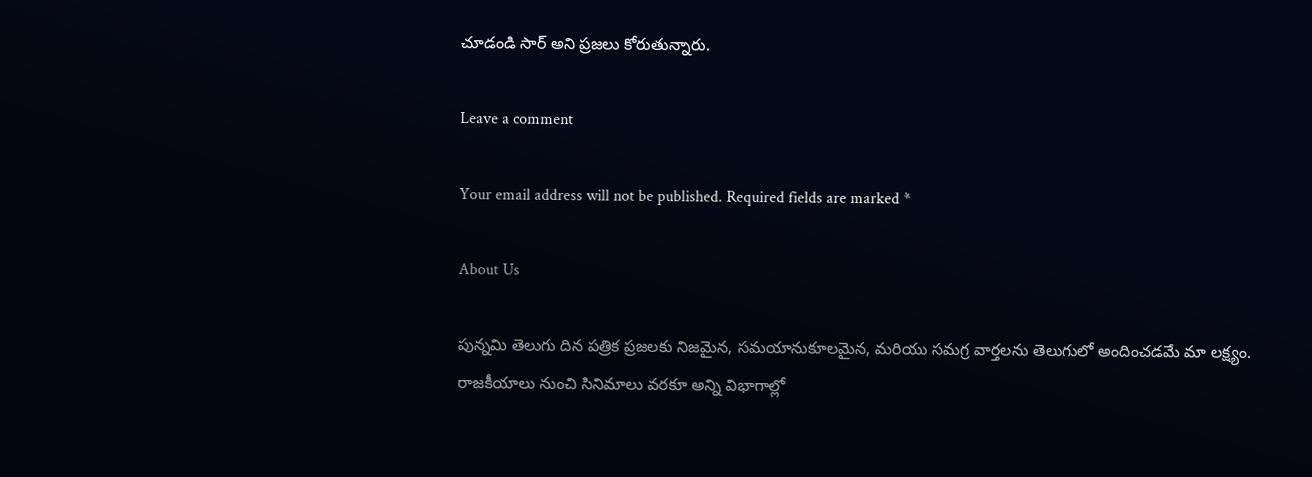చూడండి సార్ అని ప్రజలు కోరుతున్నారు.

Leave a comment

Your email address will not be published. Required fields are marked *

About Us

పున్నమి తెలుగు దిన పత్రిక ప్రజలకు నిజమైన, సమయానుకూలమైన, మరియు సమగ్ర వార్తలను తెలుగులో అందించడమే మా లక్ష్యం.
రాజకీయాలు నుంచి సినిమాలు వరకూ అన్ని విభాగాల్లో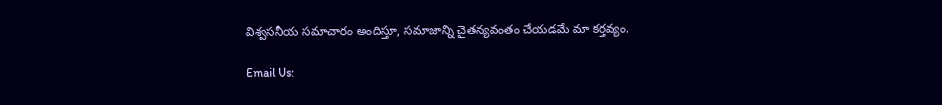విశ్వసనీయ సమాచారం అందిస్తూ, సమాజాన్ని చైతన్యవంతం చేయడమే మా కర్తవ్యం.

Email Us: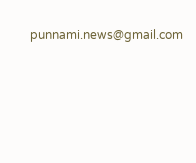punnami.news@gmail.com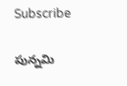Subscribe

పున్నమి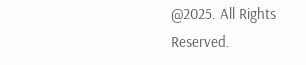@2025. All Rights Reserved.